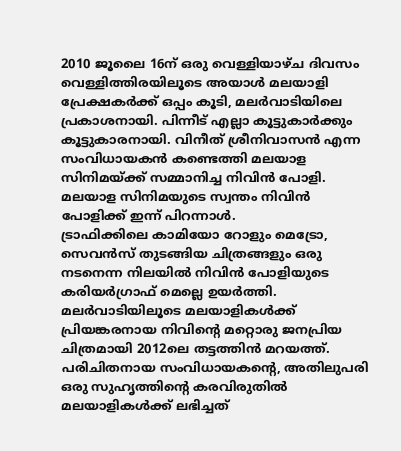2010 ജൂലൈ 16ന് ഒരു വെള്ളിയാഴ്ച ദിവസം വെള്ളിത്തിരയിലൂടെ അയാൾ മലയാളി പ്രേക്ഷകർക്ക് ഒപ്പം കൂടി, മലർവാടിയിലെ പ്രകാശനായി. പിന്നീട് എല്ലാ കൂട്ടുകാർക്കും കൂട്ടുകാരനായി. വിനീത് ശ്രീനിവാസൻ എന്ന സംവിധായകൻ കണ്ടെത്തി മലയാള സിനിമയ്ക്ക് സമ്മാനിച്ച നിവിൻ പോളി. മലയാള സിനിമയുടെ സ്വന്തം നിവിൻ പോളിക്ക് ഇന്ന് പിറന്നാൾ.
ട്രാഫിക്കിലെ കാമിയോ റോളും മെട്രോ, സെവൻസ് തുടങ്ങിയ ചിത്രങ്ങളും ഒരു നടനെന്ന നിലയിൽ നിവിൻ പോളിയുടെ കരിയർഗ്രാഫ് മെല്ലെ ഉയർത്തി. മലർവാടിയിലൂടെ മലയാളികൾക്ക് പ്രിയങ്കരനായ നിവിന്റെ മറ്റൊരു ജനപ്രിയ ചിത്രമായി 2012ലെ തട്ടത്തിൻ മറയത്ത്. പരിചിതനായ സംവിധായകന്റെ, അതിലുപരി ഒരു സുഹൃത്തിന്റെ കരവിരുതിൽ മലയാളികൾക്ക് ലഭിച്ചത്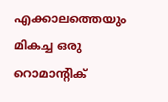എക്കാലത്തെയും മികച്ച ഒരു റൊമാന്റിക്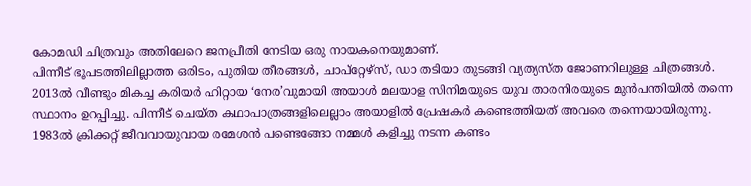കോമഡി ചിത്രവും അതിലേറെ ജനപ്രീതി നേടിയ ഒരു നായകനെയുമാണ്.
പിന്നീട് ഭൂപടത്തിലില്ലാത്ത ഒരിടം, പുതിയ തീരങ്ങൾ, ചാപ്റ്റേഴ്സ്, ഡാ തടിയാ തുടങ്ങി വ്യത്യസ്ത ജോണറിലുള്ള ചിത്രങ്ങൾ. 2013ൽ വീണ്ടും മികച്ച കരിയർ ഹിറ്റായ ‘നേര’വുമായി അയാൾ മലയാള സിനിമയുടെ യുവ താരനിരയുടെ മുൻപന്തിയിൽ തന്നെ സ്ഥാനം ഉറപ്പിച്ചു. പിന്നീട് ചെയ്ത കഥാപാത്രങ്ങളിലെല്ലാം അയാളിൽ പ്രേഷകർ കണ്ടെത്തിയത് അവരെ തന്നെയായിരുന്നു. 1983ൽ ക്രിക്കറ്റ് ജീവവായുവായ രമേശൻ പണ്ടെങ്ങോ നമ്മൾ കളിച്ചു നടന്ന കണ്ടം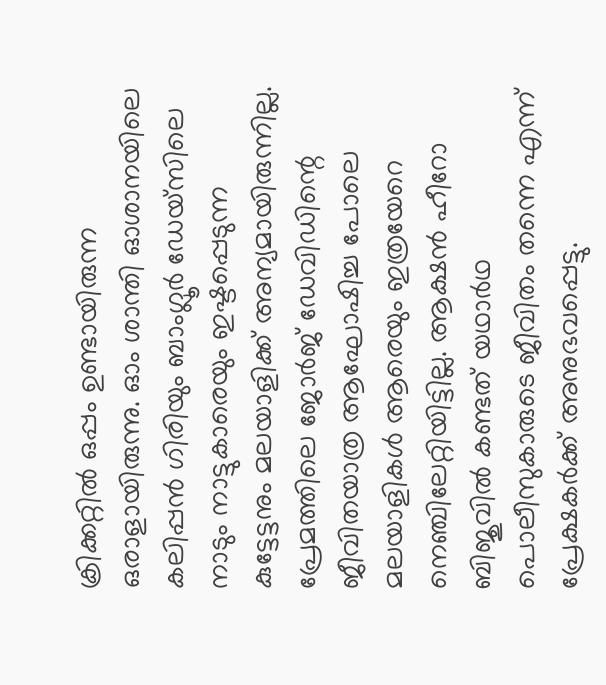ക്രിക്കറ്റിൽ ഒപ്പം ഉണ്ടായിരുന്ന ഒരാളായിരുന്നു. ഓം ശാന്തി ഓശാനയിലെ കലിപ്പൻ ഗിരിയും ബാംഗ്ലൂർ ഡേയ്സിലെ നാടും നാട്ടുകാരെയും ഇഷ്ടപ്പെടുന്ന കുട്ടേട്ടനും മലയാളിക്ക് അന്യമായിരുന്നില്ല.
പ്രേമത്തിലെ ജോർജ് ഡേവിഡിന്റെ ജീവിതയാത്ര ആഘോഷിച്ച പോലെ മലയാളികൾ ആരെയും ഇത്രയേറെ നെഞ്ചിലേറ്റിയിട്ടില്ല. ആക്ഷൻ ഹീറോ ബിജുവിൽ കണ്ടത് യഥാർഥ പൊലീസുകാരുടെ ജീവിതം തന്നെ എന്ന് പ്രേക്ഷകർക്ക് അനുഭവപ്പെട്ടു.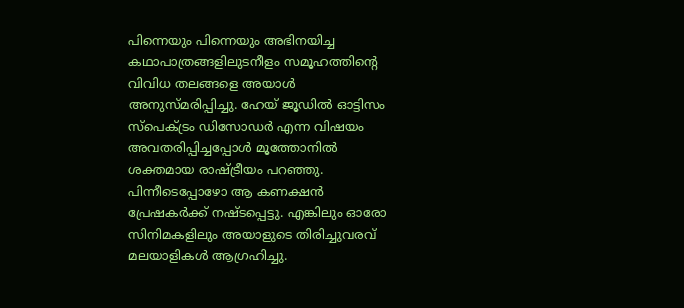പിന്നെയും പിന്നെയും അഭിനയിച്ച കഥാപാത്രങ്ങളിലുടനീളം സമൂഹത്തിന്റെ വിവിധ തലങ്ങളെ അയാൾ അനുസ്മരിപ്പിച്ചു. ഹേയ് ജൂഡിൽ ഓട്ടിസം സ്പെക്ട്രം ഡിസോഡർ എന്ന വിഷയം അവതരിപ്പിച്ചപ്പോൾ മൂത്തോനിൽ ശക്തമായ രാഷ്ട്രീയം പറഞ്ഞു.
പിന്നീടെപ്പോഴോ ആ കണക്ഷൻ പ്രേഷകർക്ക് നഷ്ടപ്പെട്ടു. എങ്കിലും ഓരോ സിനിമകളിലും അയാളുടെ തിരിച്ചുവരവ് മലയാളികൾ ആഗ്രഹിച്ചു.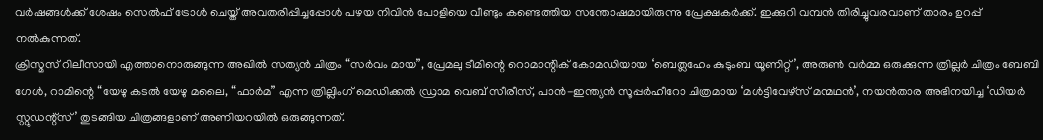വർഷങ്ങൾക്ക് ശേഷം സെൽഫ് ട്രോൾ ചെയ്ത് അവതരിപ്പിച്ചപ്പോൾ പഴയ നിവിൻ പോളിയെ വീണ്ടും കണ്ടെത്തിയ സന്തോഷമായിരുന്നു പ്രേക്ഷകർക്ക്. ഇക്കുറി വമ്പൻ തിരിച്ചുവരവാണ് താരം ഉറപ്പ് നൽകുന്നത്.
ക്രിസ്മസ് റിലീസായി എത്താനൊരുങ്ങുന്ന അഖിൽ സത്യൻ ചിത്രം “സർവം മായ”, പ്രേമലു ടീമിന്റെ റൊമാന്റിക് കോമഡിയായ ‘ബെത്ലഹേം കുടുംബ യൂണിറ്റ്’, അരുൺ വർമ്മ ഒരുക്കുന്ന ത്രില്ലർ ചിത്രം ബേബി ഗേൾ, റാമിന്റെ “യേഴു കടൽ യേഴു മലൈ, “ഫാർമ” എന്ന ത്രില്ലിംഗ് മെഡിക്കൽ ഡ്രാമ വെബ് സീരീസ്, പാൻ-ഇന്ത്യൻ സൂപ്പർഹീറോ ചിത്രമായ ‘മൾട്ടിവേഴ്സ് മന്മഥൻ’, നയൻതാര അഭിനയിച്ച ‘ഡിയർ സ്റ്റുഡന്റ്സ്’ തുടങ്ങിയ ചിത്രങ്ങളാണ് അണിയറയിൽ ഒരുങ്ങുന്നത്.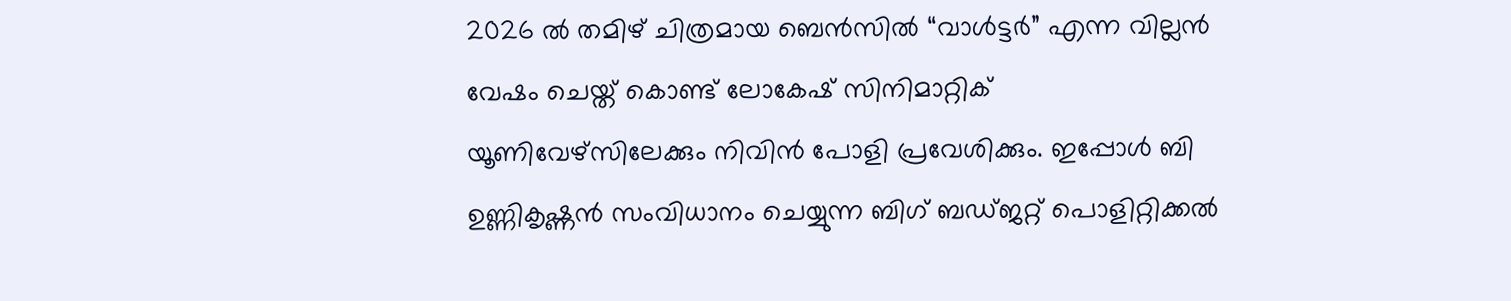2026 ൽ തമിഴ് ചിത്രമായ ബെൻസിൽ “വാൾട്ടർ” എന്ന വില്ലൻ വേഷം ചെയ്ത് കൊണ്ട് ലോകേഷ് സിനിമാറ്റിക് യൂണിവേഴ്സിലേക്കും നിവിൻ പോളി പ്രവേശിക്കും. ഇപ്പോൾ ബി ഉണ്ണികൃഷ്ണൻ സംവിധാനം ചെയ്യുന്ന ബിഗ് ബഡ്ജറ്റ് പൊളിറ്റിക്കൽ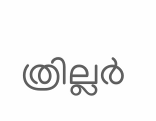ത്രില്ലർ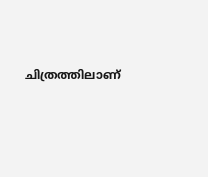ചിത്രത്തിലാണ്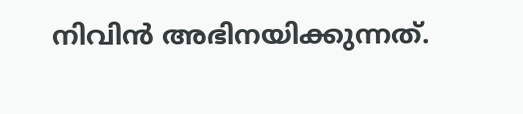നിവിൻ അഭിനയിക്കുന്നത്.